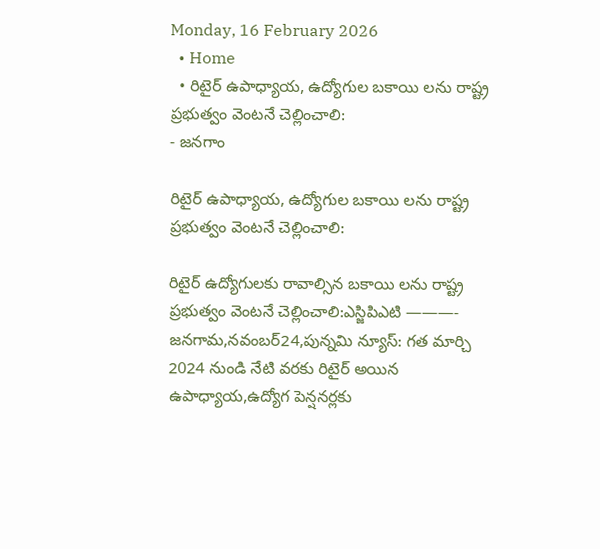Monday, 16 February 2026
  • Home
  • రిటైర్ ఉపాధ్యాయ, ఉద్యోగుల బకాయి లను రాష్ట్ర ప్రభుత్వం వెంటనే చెల్లించాలి:
- జనగాం

రిటైర్ ఉపాధ్యాయ, ఉద్యోగుల బకాయి లను రాష్ట్ర ప్రభుత్వం వెంటనే చెల్లించాలి:

రిటైర్ ఉద్యోగులకు రావాల్సిన బకాయి లను రాష్ట్ర ప్రభుత్వం వెంటనే చెల్లించాలి:ఎస్జిపిఎటి ———- జనగామ,నవంబర్24,పున్నమి న్యూస్: గత మార్చి 2024 నుండి నేటి వరకు రిటైర్ అయిన ఉపాధ్యాయ,ఉద్యోగ పెన్షనర్లకు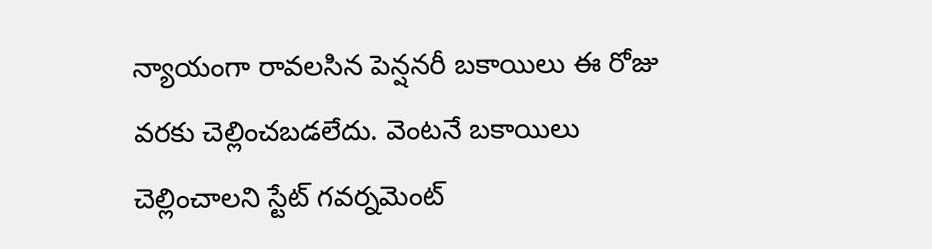న్యాయంగా రావలసిన పెన్షనరీ బకాయిలు ఈ రోజు వరకు చెల్లించబడలేదు. వెంటనే బకాయిలు చెల్లించాలని స్టేట్ గవర్నమెంట్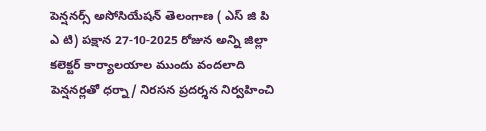పెన్షనర్స్ అసోసియేషన్ తెలంగాణ ( ఎస్ జి పి ఎ టి) పక్షాన 27-10-2025 రోజున అన్ని జిల్లా కలెక్టర్ కార్యాలయాల ముందు వందలాది పెన్షనర్లతో ధర్నా/ నిరసన ప్రదర్శన నిర్వహించి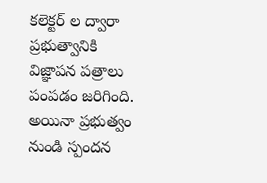కలెక్టర్ ల ద్వారా ప్రభుత్వానికి విజ్ఞాపన పత్రాలు పంపడం జరిగింది. అయినా ప్రభుత్వం నుండి స్పందన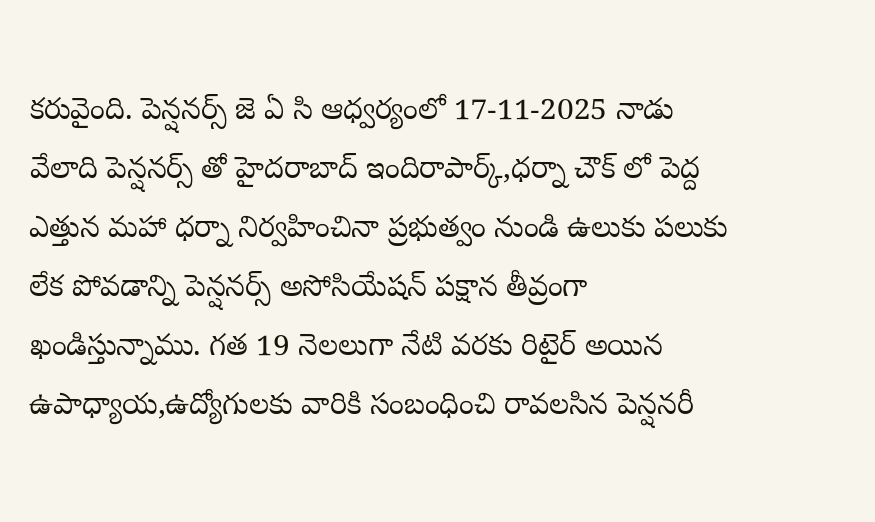కరువైంది. పెన్షనర్స్ జె ఏ సి ఆధ్వర్యంలో 17-11-2025 నాడు వేలాది పెన్షనర్స్ తో హైదరాబాద్ ఇందిరాపార్క్,ధర్నా చౌక్ లో పెద్ద ఎత్తున మహా ధర్నా నిర్వహించినా ప్రభుత్వం నుండి ఉలుకు పలుకు లేక పోవడాన్ని పెన్షనర్స్ అసోసియేషన్ పక్షాన తీవ్రంగా ఖండిస్తున్నాము. గత 19 నెలలుగా నేటి వరకు రిటైర్ అయిన ఉపాధ్యాయ,ఉద్యోగులకు వారికి సంబంధించి రావలసిన పెన్షనరీ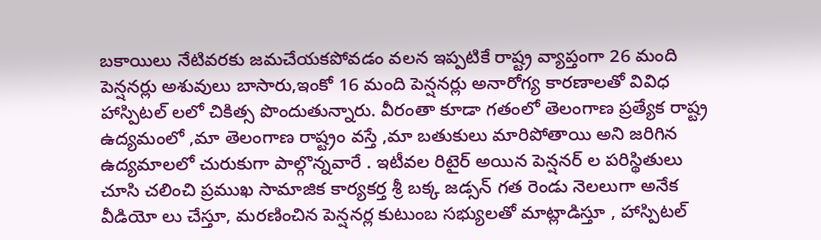బకాయిలు నేటివరకు జమచేయకపోవడం వలన ఇప్పటికే రాష్ట్ర వ్యాప్తంగా 26 మంది పెన్షనర్లు అశువులు బాసారు,ఇంకో 16 మంది పెన్షనర్లు అనారోగ్య కారణాలతో వివిధ హాస్పిటల్ లలో చికిత్స పొందుతున్నారు. వీరంతా కూడా గతంలో తెలంగాణ ప్రత్యేక రాష్ట్ర ఉద్యమంలో ,మా తెలంగాణ రాష్ట్రం వస్తే ,మా బతుకులు మారిపోతాయి అని జరిగిన ఉద్యమాలలో చురుకుగా పాల్గొన్నవారే . ఇటీవల రిటైర్ అయిన పెన్షనర్ ల పరిస్థితులు చూసి చలించి ప్రముఖ సామాజిక కార్యకర్త శ్రీ బక్క జడ్సన్ గత రెండు నెలలుగా అనేక వీడియో లు చేస్తూ, మరణించిన పెన్షనర్ల కుటుంబ సభ్యులతో మాట్లాడిస్తూ , హాస్పిటల్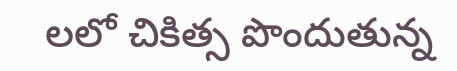లలో చికిత్స పొందుతున్న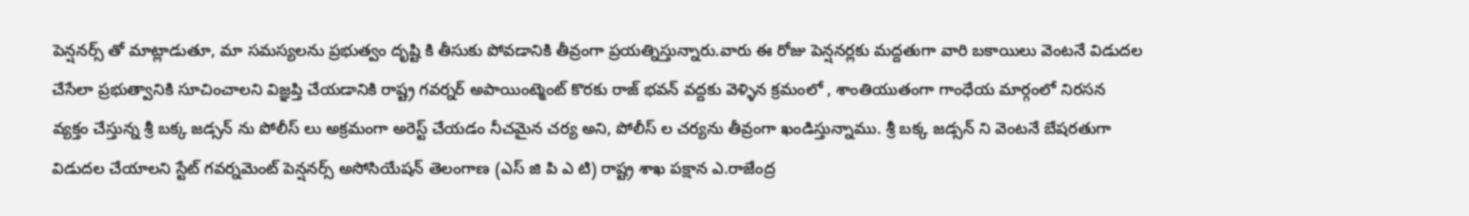పెన్షనర్స్ తో మాట్లాడుతూ, మా సమస్యలను ప్రభుత్వం దృష్టి కి తీసుకు పోవడానికి తీవ్రంగా ప్రయత్నిస్తున్నారు.వారు ఈ రోజు పెన్షనర్లకు మద్దతుగా వారి బకాయిలు వెంటనే విడుదల చేసేలా ప్రభుత్వానికి సూచించాలని విజ్ఞప్తి చేయడానికి రాష్ట్ర గవర్నర్ అపాయింట్మెంట్ కొరకు రాజ్ భవన్ వద్దకు వెళ్ళిన క్రమంలో , శాంతియుతంగా గాంధేయ మార్గంలో నిరసన వ్యక్తం చేస్తున్న శ్రీ బక్క జడ్సన్ ను పోలీస్ లు అక్రమంగా అరెస్ట్ చేయడం నీచమైన చర్య అని, పోలీస్ ల చర్యను తీవ్రంగా ఖండిస్తున్నాము. శ్రీ బక్క జడ్సన్ ని వెంటనే బేషరతుగా విడుదల చేయాలని స్టేట్ గవర్నమెంట్ పెన్షనర్స్ అసోసియేషన్ తెలంగాణ (ఎస్ జి పి ఎ టి) రాష్ట్ర శాఖ పక్షాన ఎ.రాజేంద్ర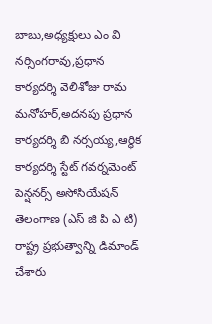బాబు,అధ్యక్షులు ఎం వి నర్సింగరావు,ప్రధాన కార్యదర్శి వెలిశోజు రామ మనోహర్,అదనపు ప్రధాన కార్యదర్శి బి నర్సయ్య,ఆర్థిక కార్యదర్శి స్టేట్ గవర్నమెంట్ పెన్షనర్స్ అసోసియేషన్ తెలంగాణ (ఎస్ జి పి ఎ టి) రాష్ట్ర ప్రభుత్వాన్ని డిమాండ్ చేశారు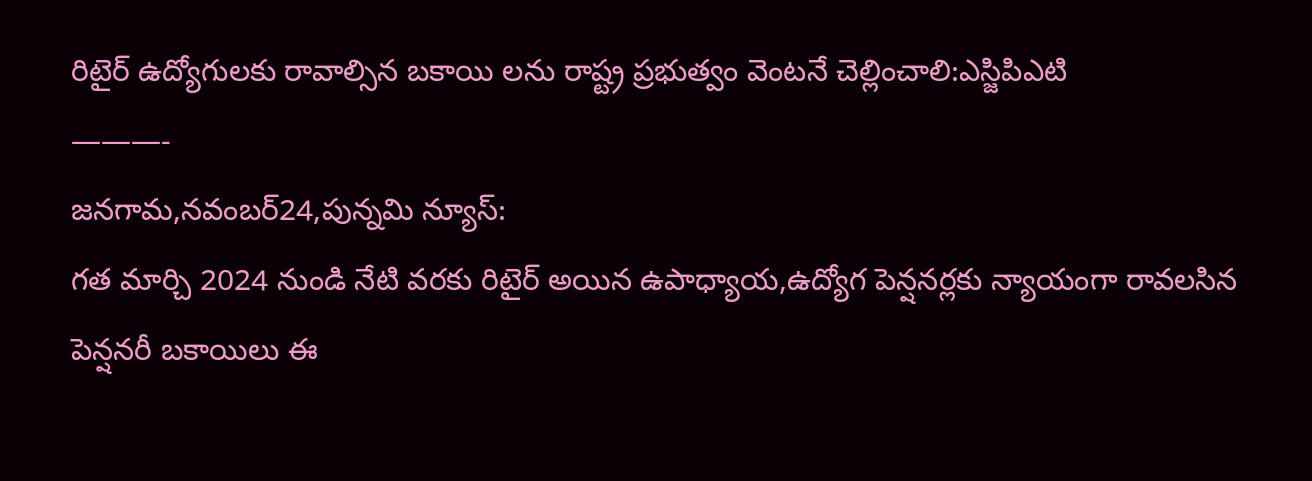రిటైర్ ఉద్యోగులకు రావాల్సిన బకాయి లను రాష్ట్ర ప్రభుత్వం వెంటనే చెల్లించాలి:ఎస్జిపిఎటి
———-
జనగామ,నవంబర్24,పున్నమి న్యూస్:
గత మార్చి 2024 నుండి నేటి వరకు రిటైర్ అయిన ఉపాధ్యాయ,ఉద్యోగ పెన్షనర్లకు న్యాయంగా రావలసిన పెన్షనరీ బకాయిలు ఈ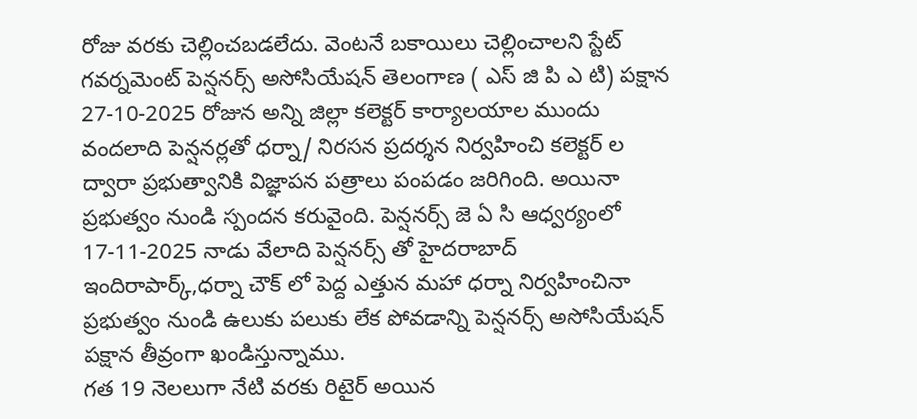రోజు వరకు చెల్లించబడలేదు. వెంటనే బకాయిలు చెల్లించాలని స్టేట్ గవర్నమెంట్ పెన్షనర్స్ అసోసియేషన్ తెలంగాణ ( ఎస్ జి పి ఎ టి) పక్షాన 27-10-2025 రోజున అన్ని జిల్లా కలెక్టర్ కార్యాలయాల ముందు వందలాది పెన్షనర్లతో ధర్నా/ నిరసన ప్రదర్శన నిర్వహించి కలెక్టర్ ల ద్వారా ప్రభుత్వానికి విజ్ఞాపన పత్రాలు పంపడం జరిగింది. అయినా ప్రభుత్వం నుండి స్పందన కరువైంది. పెన్షనర్స్ జె ఏ సి ఆధ్వర్యంలో 17-11-2025 నాడు వేలాది పెన్షనర్స్ తో హైదరాబాద్ ఇందిరాపార్క్,ధర్నా చౌక్ లో పెద్ద ఎత్తున మహా ధర్నా నిర్వహించినా ప్రభుత్వం నుండి ఉలుకు పలుకు లేక పోవడాన్ని పెన్షనర్స్ అసోసియేషన్ పక్షాన తీవ్రంగా ఖండిస్తున్నాము.
గత 19 నెలలుగా నేటి వరకు రిటైర్ అయిన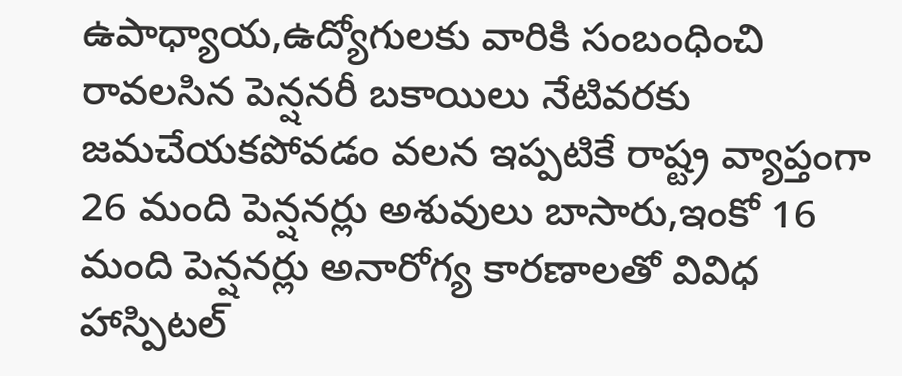ఉపాధ్యాయ,ఉద్యోగులకు వారికి సంబంధించి రావలసిన పెన్షనరీ బకాయిలు నేటివరకు జమచేయకపోవడం వలన ఇప్పటికే రాష్ట్ర వ్యాప్తంగా 26 మంది పెన్షనర్లు అశువులు బాసారు,ఇంకో 16 మంది పెన్షనర్లు అనారోగ్య కారణాలతో వివిధ హాస్పిటల్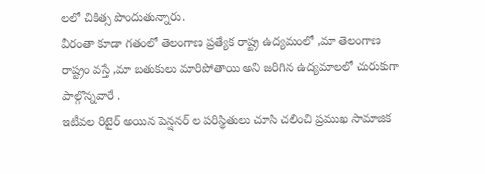లలో చికిత్స పొందుతున్నారు.
వీరంతా కూడా గతంలో తెలంగాణ ప్రత్యేక రాష్ట్ర ఉద్యమంలో ,మా తెలంగాణ రాష్ట్రం వస్తే ,మా బతుకులు మారిపోతాయి అని జరిగిన ఉద్యమాలలో చురుకుగా పాల్గొన్నవారే .
ఇటీవల రిటైర్ అయిన పెన్షనర్ ల పరిస్థితులు చూసి చలించి ప్రముఖ సామాజిక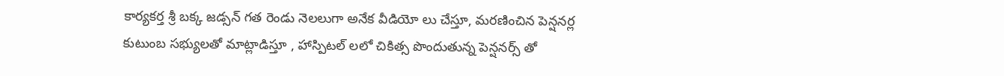కార్యకర్త శ్రీ బక్క జడ్సన్ గత రెండు నెలలుగా అనేక వీడియో లు చేస్తూ, మరణించిన పెన్షనర్ల కుటుంబ సభ్యులతో మాట్లాడిస్తూ , హాస్పిటల్ లలో చికిత్స పొందుతున్న పెన్షనర్స్ తో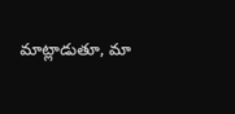మాట్లాడుతూ, మా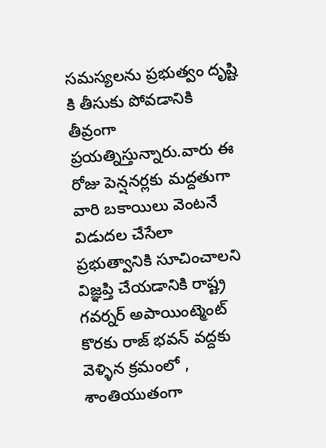సమస్యలను ప్రభుత్వం దృష్టి కి తీసుకు పోవడానికి తీవ్రంగా ప్రయత్నిస్తున్నారు.వారు ఈ రోజు పెన్షనర్లకు మద్దతుగా వారి బకాయిలు వెంటనే విడుదల చేసేలా ప్రభుత్వానికి సూచించాలని విజ్ఞప్తి చేయడానికి రాష్ట్ర గవర్నర్ అపాయింట్మెంట్ కొరకు రాజ్ భవన్ వద్దకు వెళ్ళిన క్రమంలో , శాంతియుతంగా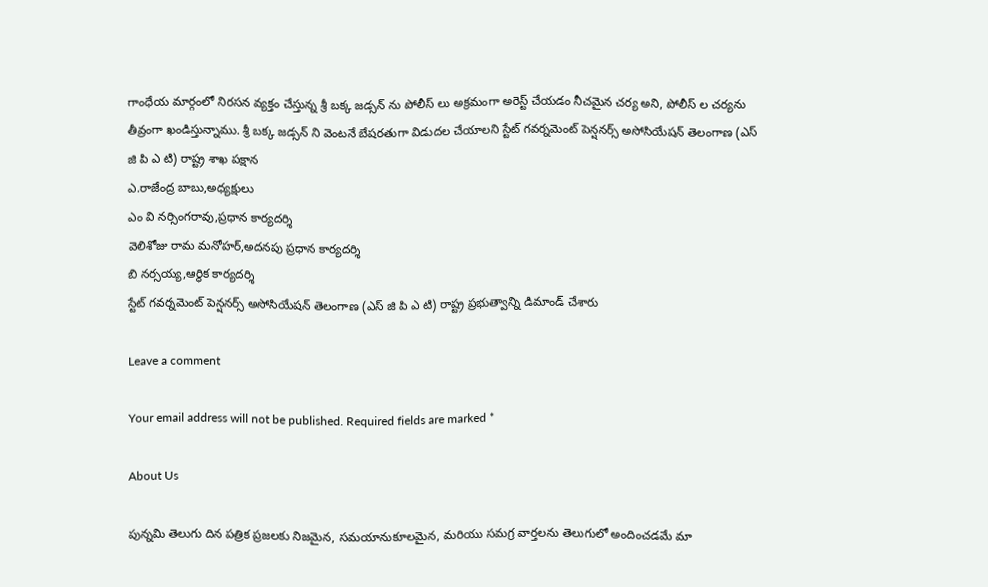గాంధేయ మార్గంలో నిరసన వ్యక్తం చేస్తున్న శ్రీ బక్క జడ్సన్ ను పోలీస్ లు అక్రమంగా అరెస్ట్ చేయడం నీచమైన చర్య అని, పోలీస్ ల చర్యను తీవ్రంగా ఖండిస్తున్నాము. శ్రీ బక్క జడ్సన్ ని వెంటనే బేషరతుగా విడుదల చేయాలని స్టేట్ గవర్నమెంట్ పెన్షనర్స్ అసోసియేషన్ తెలంగాణ (ఎస్ జి పి ఎ టి) రాష్ట్ర శాఖ పక్షాన
ఎ.రాజేంద్ర బాబు,అధ్యక్షులు
ఎం వి నర్సింగరావు,ప్రధాన కార్యదర్శి
వెలిశోజు రామ మనోహర్,అదనపు ప్రధాన కార్యదర్శి
బి నర్సయ్య,ఆర్థిక కార్యదర్శి
స్టేట్ గవర్నమెంట్ పెన్షనర్స్ అసోసియేషన్ తెలంగాణ (ఎస్ జి పి ఎ టి) రాష్ట్ర ప్రభుత్వాన్ని డిమాండ్ చేశారు

Leave a comment

Your email address will not be published. Required fields are marked *

About Us

పున్నమి తెలుగు దిన పత్రిక ప్రజలకు నిజమైన, సమయానుకూలమైన, మరియు సమగ్ర వార్తలను తెలుగులో అందించడమే మా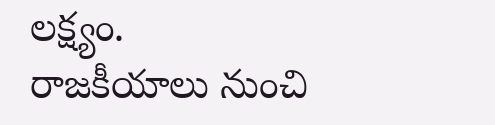లక్ష్యం.
రాజకీయాలు నుంచి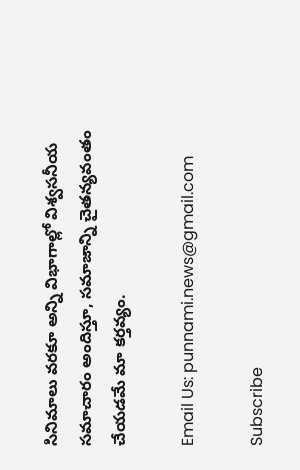సినిమాలు వరకూ అన్ని విభాగాల్లో విశ్వసనీయ సమాచారం అందిస్తూ, సమాజాన్ని చైతన్యవంతం చేయడమే మా కర్తవ్యం.

Email Us: punnami.news@gmail.com

Subscribe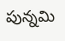పున్నమి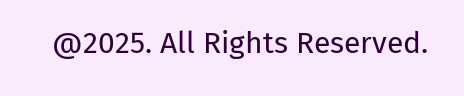@2025. All Rights Reserved.